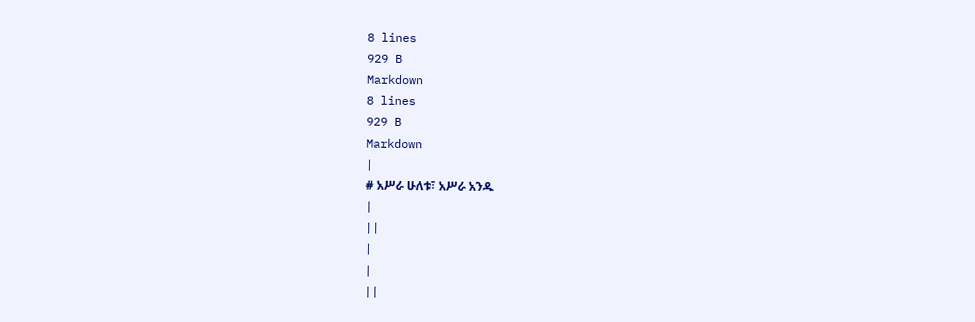8 lines
929 B
Markdown
8 lines
929 B
Markdown
|
# አሥራ ሁለቱ፣ አሥራ አንዱ
|
||
|
|
||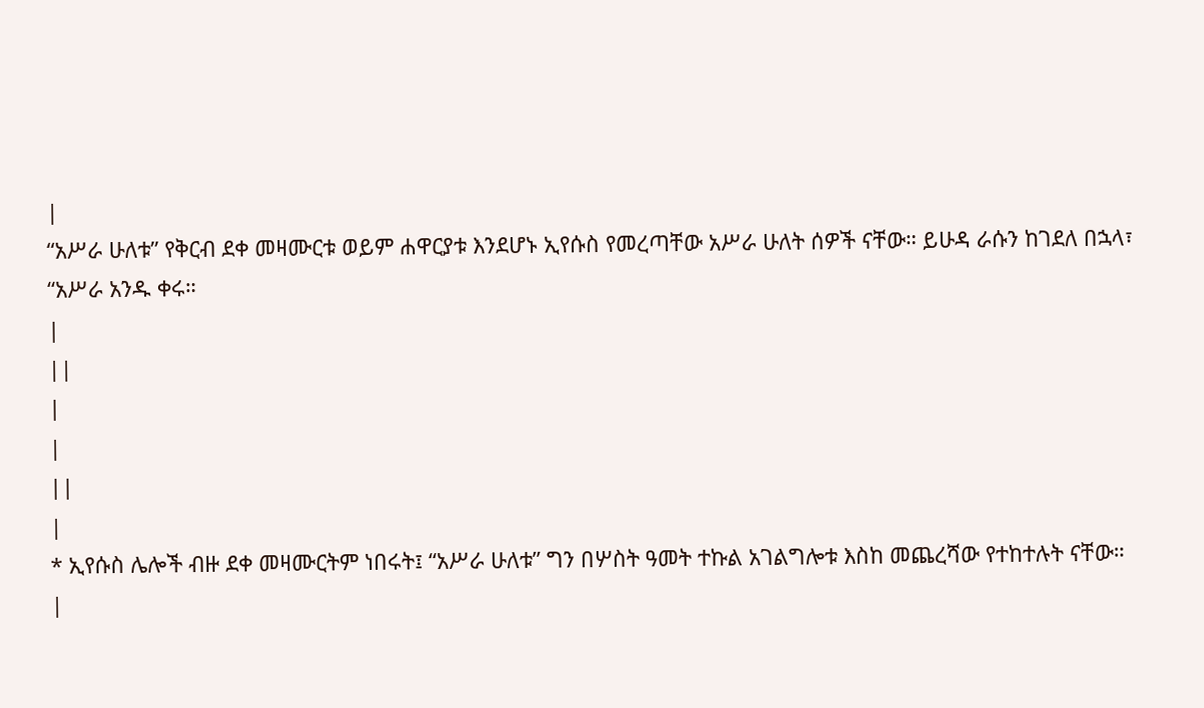|
“አሥራ ሁለቱ” የቅርብ ደቀ መዛሙርቱ ወይም ሐዋርያቱ እንደሆኑ ኢየሱስ የመረጣቸው አሥራ ሁለት ሰዎች ናቸው። ይሁዳ ራሱን ከገደለ በኋላ፣ “አሥራ አንዱ ቀሩ።
|
||
|
|
||
|
* ኢየሱስ ሌሎች ብዙ ደቀ መዛሙርትም ነበሩት፤ “አሥራ ሁለቱ” ግን በሦስት ዓመት ተኩል አገልግሎቱ እስከ መጨረሻው የተከተሉት ናቸው።
|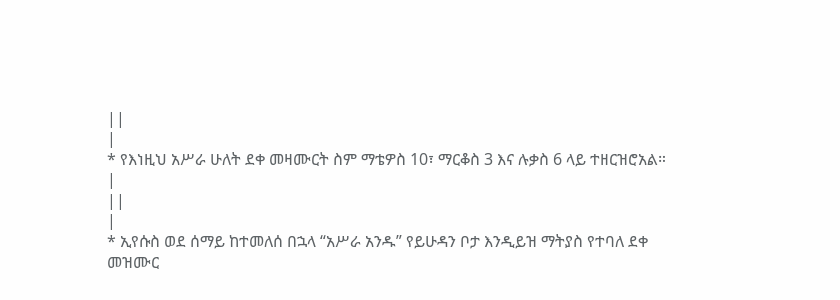||
|
* የእነዚህ አሥራ ሁለት ደቀ መዛሙርት ስም ማቴዎስ 10፣ ማርቆስ 3 እና ሉቃስ 6 ላይ ተዘርዝሮአል።
|
||
|
* ኢየሱስ ወደ ሰማይ ከተመለሰ በኋላ “አሥራ አንዱ” የይሁዳን ቦታ እንዲይዝ ማትያስ የተባለ ደቀ መዝሙር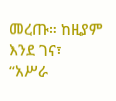መረጡ። ከዚያም እንደ ገና፣ “አሥራ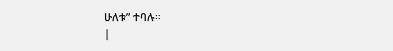ሁለቱ” ተባሉ።
|